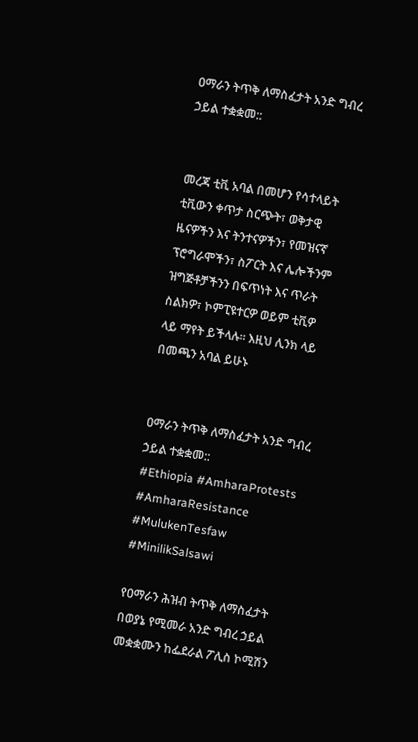ዐማራን ትጥቅ ለማስፈታት አንድ ግብረ ኃይል ተቋቋመ::


መረጃ ቲቪ አባል በመሆን የሳተላይት ቲቪውን ቀጥታ ስርጭት፣ ወቅታዊ ዜናዎችን እና ትንተናዎችን፣ የመዝናኛ ፕሮግራሞችን፣ ስፖርት እና ሌሎችንም ዝግጅቶቻችንን በፍጥነት እና ጥራት ስልክዎ፣ ኮምፒዩተርዎ ወይም ቲቪዎ ላይ ማየት ይችላሉ። እዚህ ሊንክ ላይ በመጫን አባል ይሁኑ


ዐማራን ትጥቅ ለማስፈታት አንድ ግብረ ኃይል ተቋቋመ::
#Ethiopia #AmharaProtests #AmharaResistance #MulukenTesfaw #MinilikSalsawi

የዐማራን ሕዝብ ትጥቅ ለማስፈታት በወያኔ የሚመራ አንድ ግብረ ኃይል መቋቋሙን ከፌደራል ፖሊስ ኮሚሽን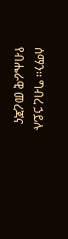ሰማን፡፡ ግብረ ኃይሉ የብሔራዊ መረጃና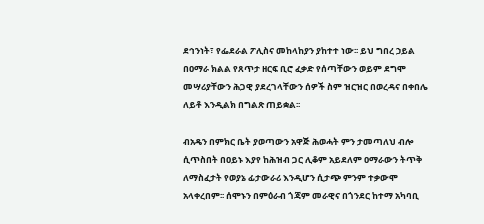ደኅንነት፣ የፌደራል ፖሊስና መከላከያን ያከተተ ነው፡፡ ይህ ግበረ ኃይል በዐማራ ክልል የጸጥታ ዘርፍ ቢሮ ፈቃድ የሰጣቸውን ወይም ደግሞ መሣሪያቸውን ሕጋዊ ያደረገላቸውን ሰዎች ስም ዝርዝር በወረዳና በቀበሌ ለይቶ እንዲልክ በግልጽ ጠይቋል፡፡

ብአዴን በምክር ቤት ያወጣውን አዋጅ ሕወሓት ምን ታመጣለህ ብሎ ሲጥስበት በዐይኑ እያየ ከሕዝብ ጋር ሊቆም አይደለም ዐማራውን ትጥቅ ለማስፈታት የወያኔ ፊታውራሪ እንዲሆን ሲታጭ ምንም ተቃውሞ አላቀረበም፡፡ ሰሞኑን በምዕራብ ጎጃም መራዊና በጎንደር ከተማ አካባቢ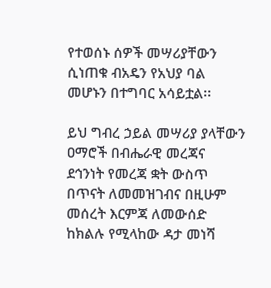የተወሰኑ ሰዎች መሣሪያቸውን ሲነጠቁ ብአዴን የአህያ ባል መሆኑን በተግባር አሳይቷል፡፡

ይህ ግብረ ኃይል መሣሪያ ያላቸውን ዐማሮች በብሔራዊ መረጃና ደኅንነት የመረጃ ቋት ውስጥ በጥናት ለመመዝገብና በዚሁም መሰረት እርምጃ ለመውሰድ ከክልሉ የሚላከው ዳታ መነሻ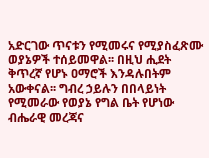አድርገው ጥናቱን የሚመሩና የሚያስፈጽሙ ወያኔዎች ተሰይመዋል፡፡ በዚህ ሒደት ቅጥረኛ የሆኑ ዐማሮች እንዳሉበትም አውቀናል፡፡ ግብረ ኃይሉን በበላይነት የሚመራው የወያኔ የግል ቤት የሆነው ብሔራዊ መረጃና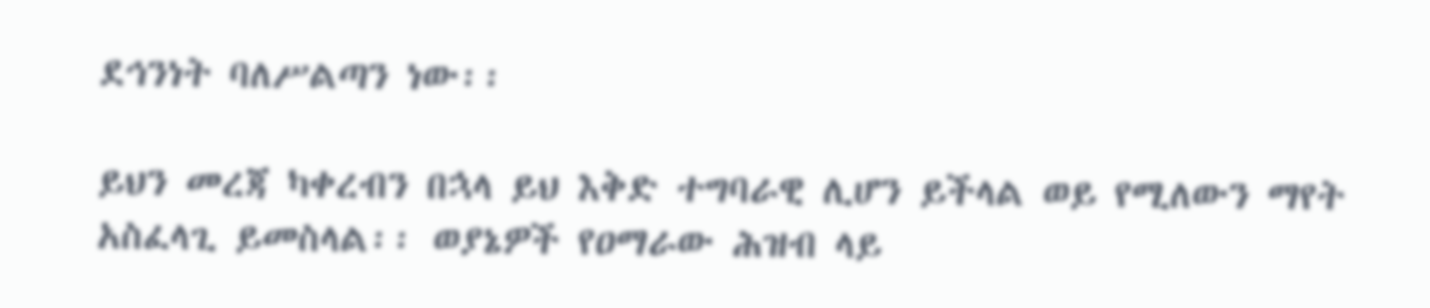ደኅንነት ባለሥልጣን ነው፡፡

ይህን መረጃ ካቀረብን በኋላ ይህ እቅድ ተግባራዊ ሊሆን ይችላል ወይ የሚለውን ማየት አስፈላጊ ይመስላል፡፡ ወያኔዎች የዐማራው ሕዝብ ላይ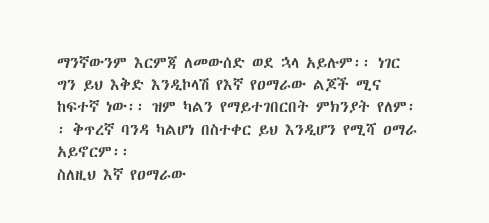ማንኛውንም እርምጃ ለመውሰድ ወደ ኋላ አይሉም፡፡ ነገር ግን ይህ እቅድ እንዲኮላሽ የእኛ የዐማራው ልጆች ሚና ከፍተኛ ነው፡፡ ዝም ካልን የማይተገበርበት ምክንያት የለም፡፡ ቅጥረኛ ባንዳ ካልሆነ በስተቀር ይህ እንዲሆን የሚሻ ዐማራ አይኖርም፡፡
ስለዚህ እኛ የዐማራው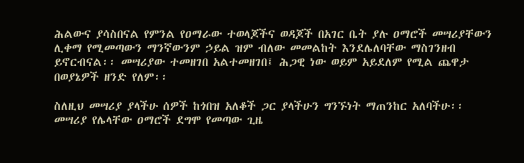ሕልውና ያሳስበናል የምንል የዐማራው ተወላጆችና ወዳጆች በአገር ቤት ያሉ ዐማሮች መሣሪያቸውን ሊቀማ የሚመጣውን ማንኛውንም ኃይል ዝም ብለው መመልከት እንደሌለባቸው ማስገንዘብ ይኖርብናል፡፡ መሣሪያው ተመዘገበ አልተመዘገበ፤ ሕጋዊ ነው ወይም አይደለም የሚል ጨዋታ በወያኔዎች ዘንድ የለም፡፡

ስለዚህ መሣሪያ ያላችሁ ሰዎች ከጎበዝ አለቆች ጋር ያላችሁን ግንኙነት ማጠንከር አለባችሁ፡፡ መሣሪያ የሌላቸው ዐማሮች ደግሞ የመጣው ጊዜ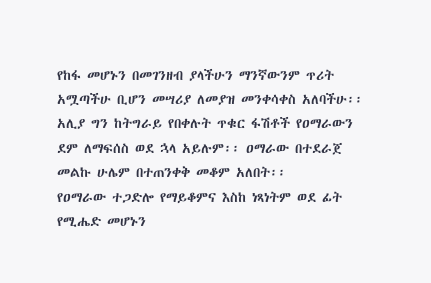የከፋ መሆኑን በመገንዘብ ያላችሁን ማንኛውንም ጥሪት አሟጣችሁ ቢሆን መሣሪያ ለመያዝ መንቀሳቀስ አለባችሁ፡፡ አሊያ ግን ከትግራይ የበቀሉት ጥቁር ፋሽቶች የዐማራውን ደም ለማፍሰስ ወደ ኋላ አይሉም፡፡ ዐማራው በተደራጀ መልኩ ሁሌም በተጠንቀቅ መቆም አለበት፡፡
የዐማራው ተጋድሎ የማይቆምና እስከ ነጻነትም ወደ ፊት የሚሔድ መሆኑን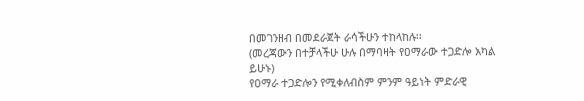በመገንዘብ በመደራጀት ራሳችሁን ተከላከሉ፡፡
(መረጃውን በተቻላችሁ ሁሉ በማባዛት የዐማራው ተጋድሎ አካል ይሁኑ)
የዐማራ ተጋድሎን የሚቀለብስም ምንም ዓይነት ምድራዊ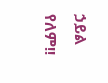ኃይል የለም!!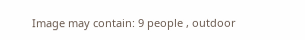Image may contain: 9 people , outdoor